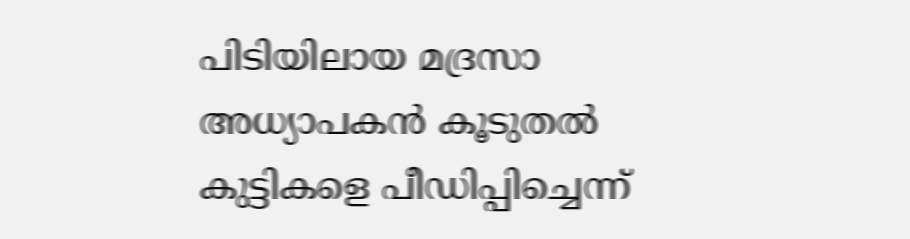പിടിയിലായ മദ്രസാ അധ്യാപകന്‍ കൂടുതല്‍ കുട്ടികളെ പീഡിപ്പിച്ചെന്ന്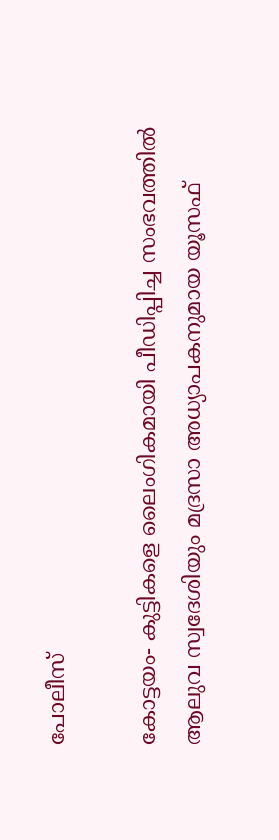പോലീസ്

കോട്ടയം- കുട്ടികളെ ലൈംഗികമായി പീഡിപ്പിച്ച സംഭവത്തില്‍ ആലുവ സ്വദേശിയും മദ്രസാ അധ്യാപകനുമായ യൂസഫ്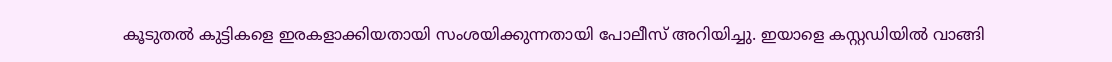കൂടുതല്‍ കുട്ടികളെ ഇരകളാക്കിയതായി സംശയിക്കുന്നതായി പോലീസ് അറിയിച്ചു. ഇയാളെ കസ്റ്റഡിയില്‍ വാങ്ങി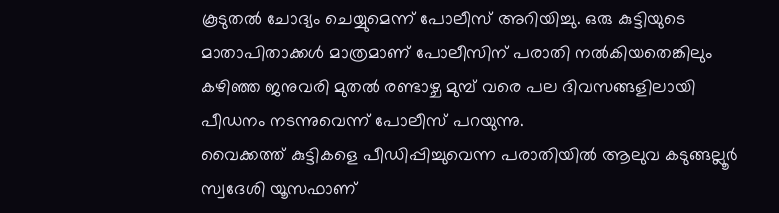കൂടുതല്‍ ചോദ്യം ചെയ്യുമെന്ന് പോലീസ് അറിയിച്ചു. ഒരു കുട്ടിയുടെ മാതാപിതാക്കള്‍ മാത്രമാണ് പോലീസിന് പരാതി നല്‍കിയതെങ്കിലും കഴിഞ്ഞ ജനുവരി മുതല്‍ രണ്ടാഴ്ച മുമ്പ് വരെ പല ദിവസങ്ങളിലായി പീഡനം നടന്നുവെന്ന് പോലീസ് പറയുന്നു.
വൈക്കത്ത് കുട്ടികളെ പീഡിപ്പിച്ചുവെന്ന പരാതിയില്‍ ആലുവ കടുങ്ങല്ലൂര്‍ സ്വദേശി യൂസഫാണ്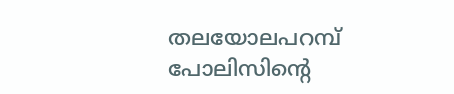തലയോലപറമ്പ് പോലിസിന്റെ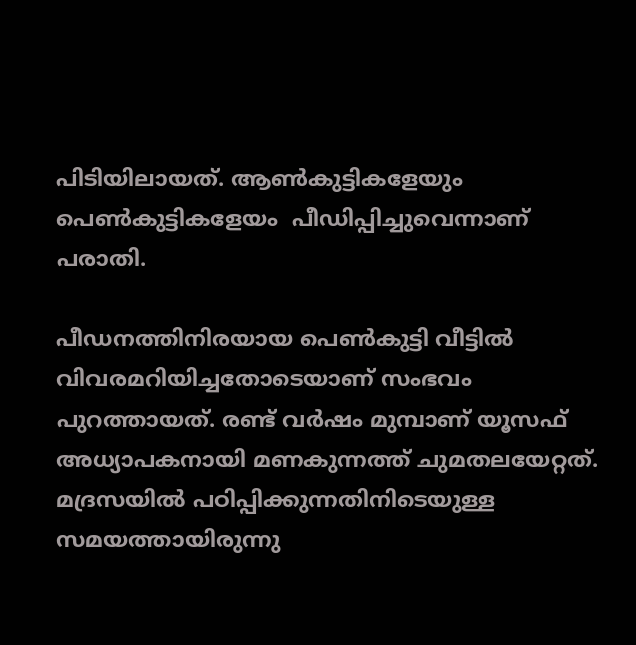പിടിയിലായത്. ആണ്‍കുട്ടികളേയും പെണ്‍കുട്ടികളേയം  പീഡിപ്പിച്ചുവെന്നാണ് പരാതി.

പീഡനത്തിനിരയായ പെണ്‍കുട്ടി വീട്ടില്‍ വിവരമറിയിച്ചതോടെയാണ് സംഭവം പുറത്തായത്. രണ്ട് വര്‍ഷം മുമ്പാണ് യൂസഫ് അധ്യാപകനായി മണകുന്നത്ത് ചുമതലയേറ്റത്. മദ്രസയില്‍ പഠിപ്പിക്കുന്നതിനിടെയുള്ള സമയത്തായിരുന്നു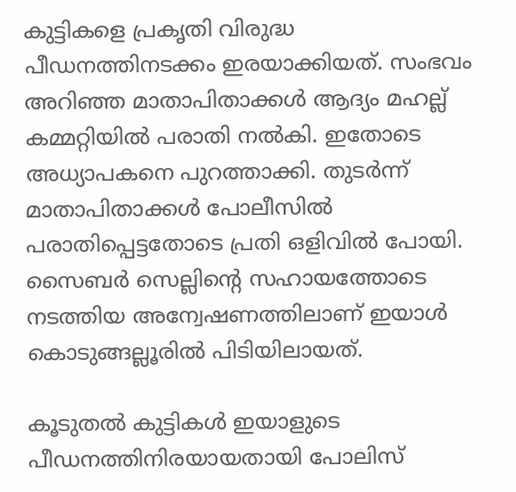കുട്ടികളെ പ്രകൃതി വിരുദ്ധ പീഡനത്തിനടക്കം ഇരയാക്കിയത്. സംഭവം അറിഞ്ഞ മാതാപിതാക്കള്‍ ആദ്യം മഹല്ല് കമ്മറ്റിയില്‍ പരാതി നല്‍കി. ഇതോടെ അധ്യാപകനെ പുറത്താക്കി. തുടര്‍ന്ന് മാതാപിതാക്കള്‍ പോലീസില്‍ പരാതിപ്പെട്ടതോടെ പ്രതി ഒളിവില്‍ പോയി. സൈബര്‍ സെല്ലിന്റെ സഹായത്തോടെ നടത്തിയ അന്വേഷണത്തിലാണ് ഇയാള്‍ കൊടുങ്ങല്ലൂരില്‍ പിടിയിലായത്.

കൂടുതല്‍ കുട്ടികള്‍ ഇയാളുടെ പീഡനത്തിനിരയായതായി പോലിസ്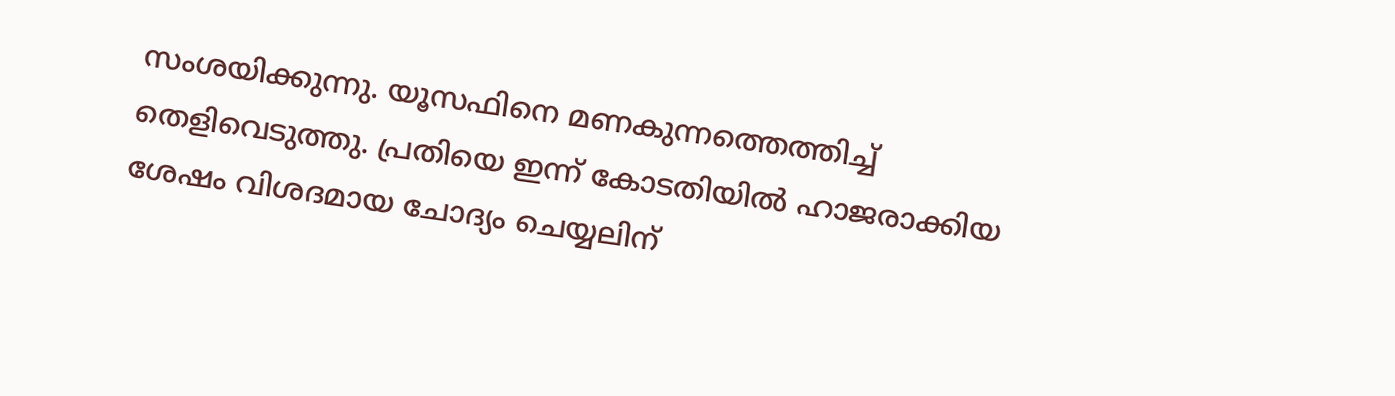സംശയിക്കുന്നു. യൂസഫിനെ മണകുന്നത്തെത്തിച്ച് തെളിവെടുത്തു. പ്രതിയെ ഇന്ന് കോടതിയില്‍ ഹാജരാക്കിയ ശേഷം വിശദമായ ചോദ്യം ചെയ്യലിന്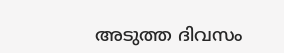അടുത്ത ദിവസം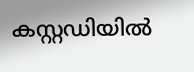കസ്റ്റഡിയില്‍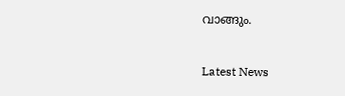വാങ്ങും.



Latest News